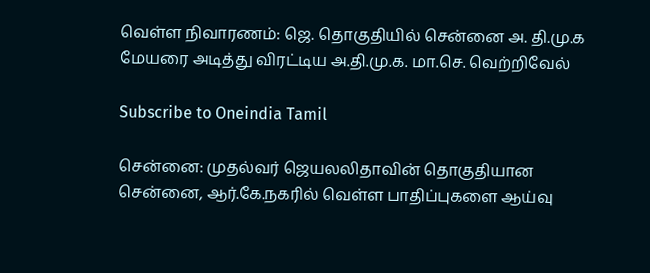வெள்ள நிவாரணம்: ஜெ. தொகுதியில் சென்னை அ. தி.மு.க மேயரை அடித்து விரட்டிய அ.தி.மு.க. மா.செ. வெற்றிவேல்

Subscribe to Oneindia Tamil

சென்னை: முதல்வர் ஜெயலலிதாவின் தொகுதியான சென்னை, ஆர்.கே.நகரில் வெள்ள பாதிப்புகளை ஆய்வு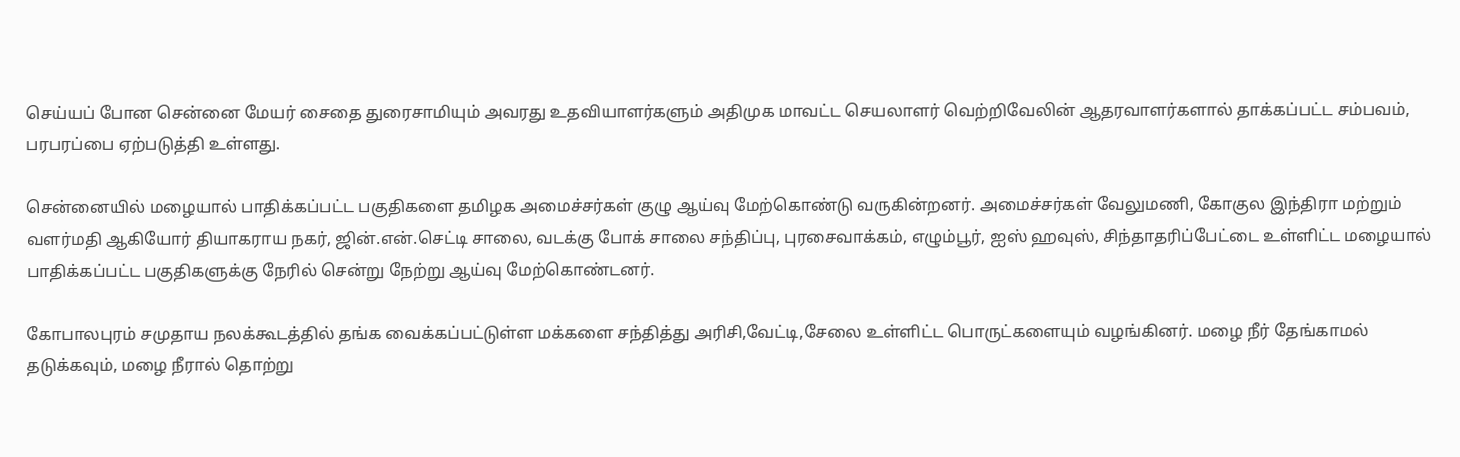செய்யப் போன சென்னை மேயர் சைதை துரைசாமியும் அவரது உதவியாளர்களும் அதிமுக மாவட்ட செயலாளர் வெற்றிவேலின் ஆதரவாளர்களால் தாக்கப்பட்ட சம்பவம், பரபரப்பை ஏற்படுத்தி உள்ளது.

சென்னையில் மழையால் பாதிக்கப்பட்ட பகுதிகளை தமிழக அமைச்சர்கள் குழு ஆய்வு மேற்கொண்டு வருகின்றனர். அமைச்சர்கள் வேலுமணி, கோகுல இந்திரா மற்றும் வளர்மதி ஆகியோர் தியாகராய நகர், ஜின்.என்.செட்டி சாலை, வடக்கு போக் சாலை சந்திப்பு, புரசைவாக்கம், எழும்பூர், ஐஸ் ஹவுஸ், சிந்தாதரிப்பேட்டை உள்ளிட்ட மழையால் பாதிக்கப்பட்ட பகுதிகளுக்கு நேரில் சென்று நேற்று ஆய்வு மேற்கொண்டனர்.

கோபாலபுரம் சமுதாய நலக்கூடத்தில் தங்க வைக்கப்பட்டுள்ள மக்களை சந்தித்து அரிசி,வேட்டி,சேலை உள்ளிட்ட பொருட்களையும் வழங்கினர். மழை நீர் தேங்காமல் தடுக்கவும், மழை நீரால் தொற்று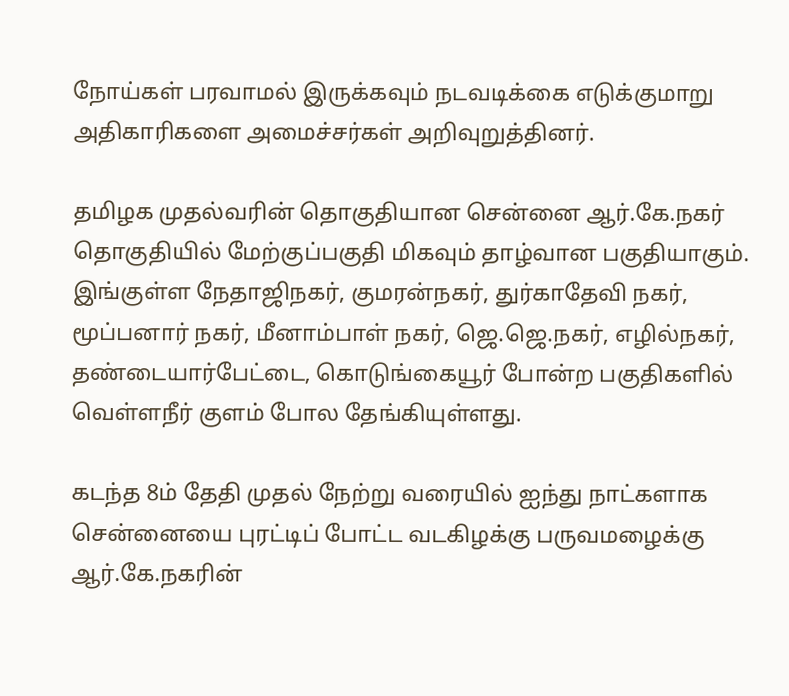நோய்கள் பரவாமல் இருக்கவும் நடவடிக்கை எடுக்குமாறு அதிகாரிகளை அமைச்சர்கள் அறிவுறுத்தினர்.

தமிழக முதல்வரின் தொகுதியான சென்னை ஆர்.கே.நகர் தொகுதியில் மேற்குப்பகுதி மிகவும் தாழ்வான பகுதியாகும். இங்குள்ள நேதாஜிநகர், குமரன்நகர், துர்காதேவி நகர், மூப்பனார் நகர், மீனாம்பாள் நகர், ஜெ.ஜெ.நகர், எழில்நகர், தண்டையார்பேட்டை, கொடுங்கையூர் போன்ற பகுதிகளில் வெள்ளநீர் குளம் போல தேங்கியுள்ளது.

கடந்த 8ம் தேதி முதல் நேற்று வரையில் ஐந்து நாட்களாக சென்னையை புரட்டிப் போட்ட வடகிழக்கு பருவமழைக்கு ஆர்.கே.நகரின்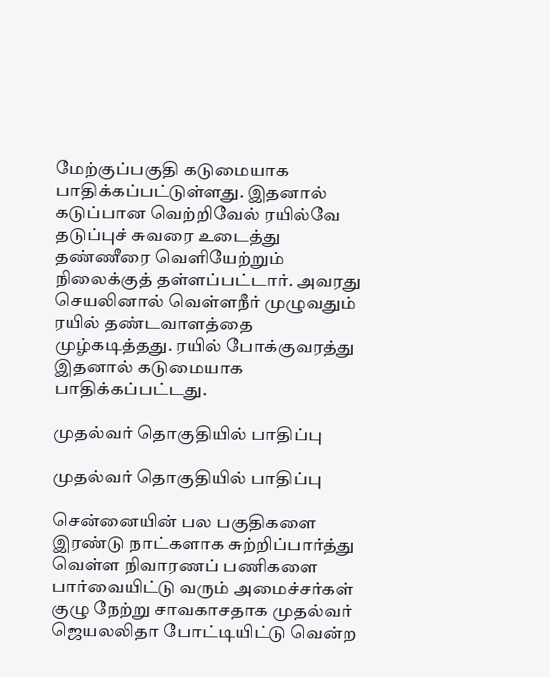மேற்குப்பகுதி கடுமையாக பாதிக்கப்பட்டுள்ளது. இதனால் கடுப்பான வெற்றிவேல் ரயில்வே தடுப்புச் சுவரை உடைத்து தண்ணீரை வெளியேற்றும் நிலைக்குத் தள்ளப்பட்டார். அவரது செயலினால் வெள்ளநீர் முழுவதும் ரயில் தண்டவாளத்தை முழ்கடித்தது. ரயில் போக்குவரத்து இதனால் கடுமையாக பாதிக்கப்பட்டது.

முதல்வர் தொகுதியில் பாதிப்பு

முதல்வர் தொகுதியில் பாதிப்பு

சென்னையின் பல பகுதிகளை இரண்டு நாட்களாக சுற்றிப்பார்த்து வெள்ள நிவாரணப் பணிகளை பார்வையிட்டு வரும் அமைச்சர்கள் குழு நேற்று சாவகாசதாக முதல்வர் ஜெயலலிதா போட்டியிட்டு வென்ற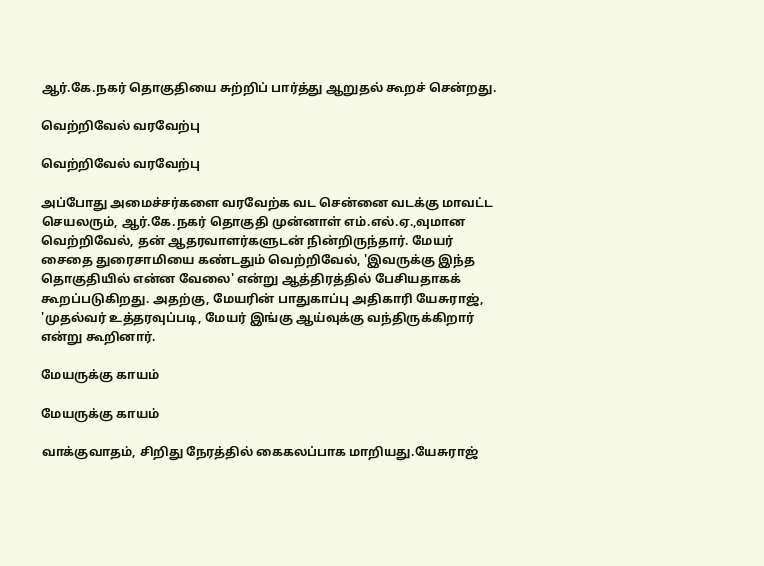ஆர்.கே.நகர் தொகுதியை சுற்றிப் பார்த்து ஆறுதல் கூறச் சென்றது.

வெற்றிவேல் வரவேற்பு

வெற்றிவேல் வரவேற்பு

அப்போது அமைச்சர்களை வரவேற்க வட சென்னை வடக்கு மாவட்ட செயலரும், ஆர்.கே.நகர் தொகுதி முன்னாள் எம்.எல்.ஏ.,வுமான வெற்றிவேல், தன் ஆதரவாளர்களுடன் நின்றிருந்தார். மேயர் சைதை துரைசாமியை கண்டதும் வெற்றிவேல், 'இவருக்கு இந்த தொகுதியில் என்ன வேலை' என்று ஆத்திரத்தில் பேசியதாகக் கூறப்படுகிறது. அதற்கு, மேயரின் பாதுகாப்பு அதிகாரி யேசுராஜ், 'முதல்வர் உத்தரவுப்படி, மேயர் இங்கு ஆய்வுக்கு வந்திருக்கிறார் என்று கூறினார்.

மேயருக்கு காயம்

மேயருக்கு காயம்

வாக்குவாதம், சிறிது நேரத்தில் கைகலப்பாக மாறியது.யேசுராஜ்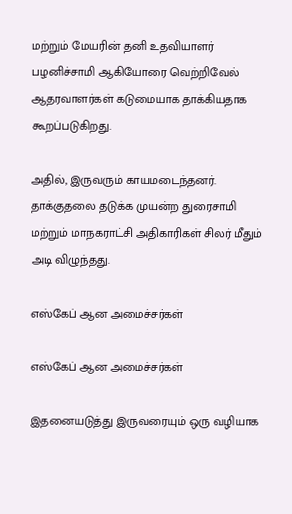மற்றும் மேயரின் தனி உதவியாளர் பழனிச்சாமி ஆகியோரை வெற்றிவேல் ஆதரவாளர்கள் கடுமையாக தாக்கியதாக கூறப்படுகிறது.

அதில், இருவரும் காயமடைந்தனர். தாக்குதலை தடுக்க முயன்ற துரைசாமி மற்றும் மாநகராட்சி அதிகாரிகள் சிலர் மீதும் அடி விழுந்தது.

எஸ்கேப் ஆன அமைச்சர்கள்

எஸ்கேப் ஆன அமைச்சர்கள்

இதனையடுத்து இருவரையும் ஒரு வழியாக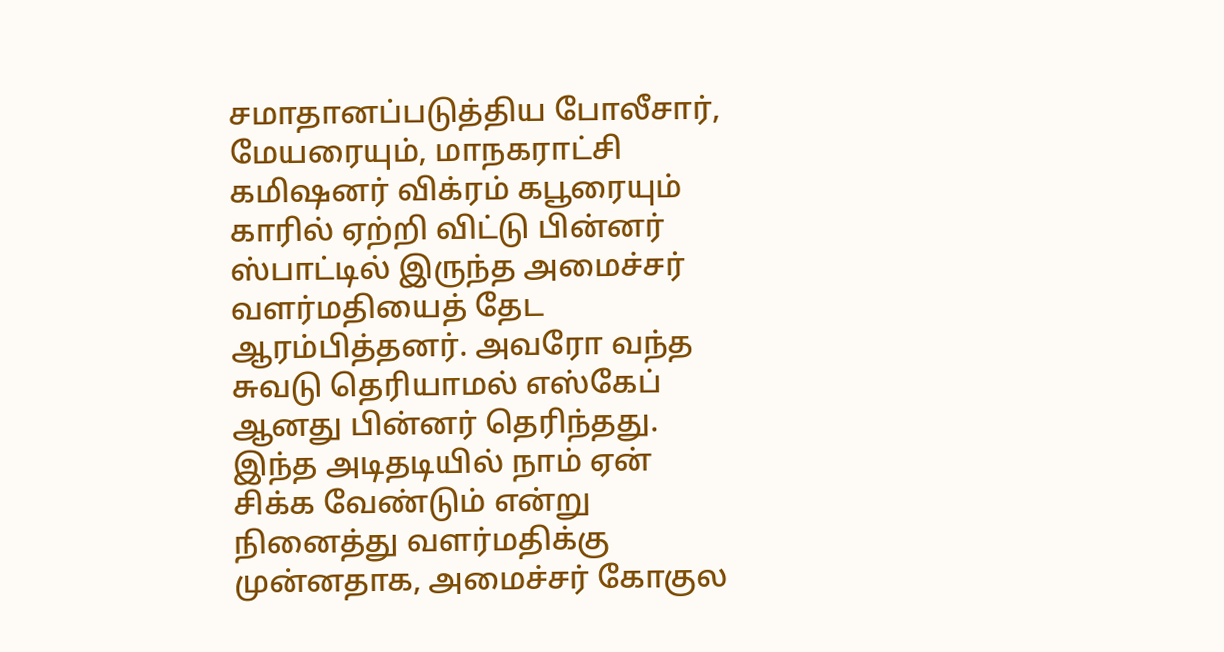சமாதானப்படுத்திய போலீசார், மேயரையும், மாநகராட்சி கமிஷனர் விக்ரம் கபூரையும் காரில் ஏற்றி விட்டு பின்னர் ஸ்பாட்டில் இருந்த அமைச்சர் வளர்மதியைத் தேட ஆரம்பித்தனர். அவரோ வந்த சுவடு தெரியாமல் எஸ்கேப் ஆனது பின்னர் தெரிந்தது. இந்த அடிதடியில் நாம் ஏன் சிக்க வேண்டும் என்று நினைத்து வளர்மதிக்கு முன்னதாக, அமைச்சர் கோகுல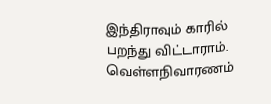இந்திராவும் காரில் பறந்து விட்டாராம். வெள்ளநிவாரணம்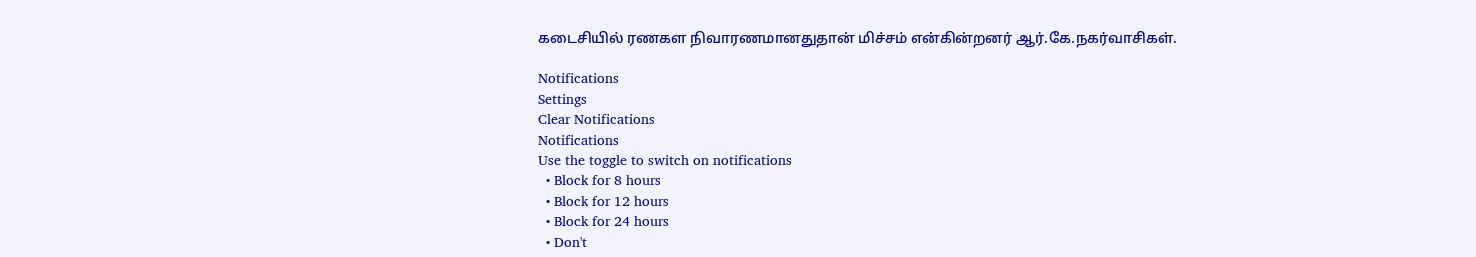கடைசியில் ரணகள நிவாரணமானதுதான் மிச்சம் என்கின்றனர் ஆர்.கே.நகர்வாசிகள்.

Notifications
Settings
Clear Notifications
Notifications
Use the toggle to switch on notifications
  • Block for 8 hours
  • Block for 12 hours
  • Block for 24 hours
  • Don't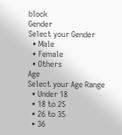block
Gender
Select your Gender
  • Male
  • Female
  • Others
Age
Select your Age Range
  • Under 18
  • 18 to 25
  • 26 to 35
  • 36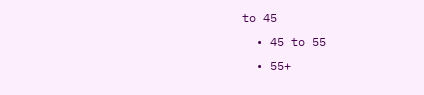to 45
  • 45 to 55
  • 55+